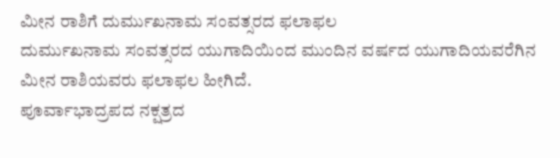ಮೀನ ರಾಶಿಗೆ ದುರ್ಮುಖನಾಮ ಸಂವತ್ಸರದ ಫಲಾಫಲ
ದುರ್ಮುಖನಾಮ ಸಂವತ್ಸರದ ಯುಗಾದಿಯಿಂದ ಮುಂದಿನ ವರ್ಷದ ಯುಗಾದಿಯವರೆಗಿನ ಮೀನ ರಾಶಿಯವರು ಫಲಾಫಲ ಹೀಗಿದೆ.
ಪೂರ್ವಾಭಾದ್ರಪದ ನಕ್ಷತ್ರದ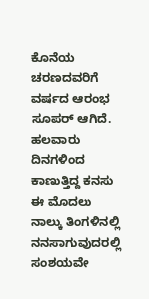ಕೊನೆಯ ಚರಣದವರಿಗೆ ವರ್ಷದ ಆರಂಭ ಸೂಪರ್ ಆಗಿದೆ. ಹಲವಾರು ದಿನಗಳಿಂದ ಕಾಣುತ್ತಿದ್ದ ಕನಸು ಈ ಮೊದಲು ನಾಲ್ಕು ತಿಂಗಳಿನಲ್ಲಿ ನನಸಾಗುವುದರಲ್ಲಿ ಸಂಶಯವೇ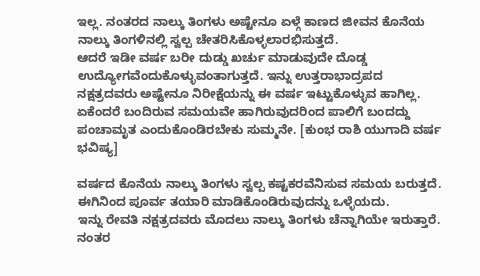ಇಲ್ಲ. ನಂತರದ ನಾಲ್ಕು ತಿಂಗಳು ಅಷ್ಟೇನೂ ಏಳ್ಗೆ ಕಾಣದ ಜೀವನ ಕೊನೆಯ ನಾಲ್ಕು ತಿಂಗಳಿನಲ್ಲಿ ಸ್ವಲ್ಪ ಚೇತರಿಸಿಕೊಳ್ಳಲಾರಭಿಸುತ್ತದೆ.
ಆದರೆ ಇಡೀ ವರ್ಷ ಬರೀ ದುಡ್ಡು ಖರ್ಚು ಮಾಡುವುದೇ ದೊಡ್ಡ ಉದ್ಯೋಗವೆಂದುಕೊಳ್ಳುವಂತಾಗುತ್ತದೆ. ಇನ್ನು ಉತ್ತರಾಭಾದ್ರಪದ ನಕ್ಷತ್ರದವರು ಅಷ್ಟೇನೂ ನಿರೀಕ್ಷೆಯನ್ನು ಈ ವರ್ಷ ಇಟ್ಟುಕೊಳ್ಳುವ ಹಾಗಿಲ್ಲ. ಏಕೆಂದರೆ ಬಂದಿರುವ ಸಮಯವೇ ಹಾಗಿರುವುದರಿಂದ ಪಾಲಿಗೆ ಬಂದದ್ದು ಪಂಚಾಮೃತ ಎಂದುಕೊಂಡಿರಬೇಕು ಸುಮ್ಮನೇ. [ಕುಂಭ ರಾಶಿ ಯುಗಾದಿ ವರ್ಷ ಭವಿಷ್ಯ]

ವರ್ಷದ ಕೊನೆಯ ನಾಲ್ಕು ತಿಂಗಳು ಸ್ವಲ್ಪ ಕಷ್ಟಕರವೆನಿಸುವ ಸಮಯ ಬರುತ್ತದೆ. ಈಗಿನಿಂದ ಪೂರ್ವ ತಯಾರಿ ಮಾಡಿಕೊಂಡಿರುವುದನ್ನು ಒಳ್ಳೆಯದು.
ಇನ್ನು ರೇವತಿ ನಕ್ಷತ್ರದವರು ಮೊದಲು ನಾಲ್ಕು ತಿಂಗಳು ಚೆನ್ನಾಗಿಯೇ ಇರುತ್ತಾರೆ. ನಂತರ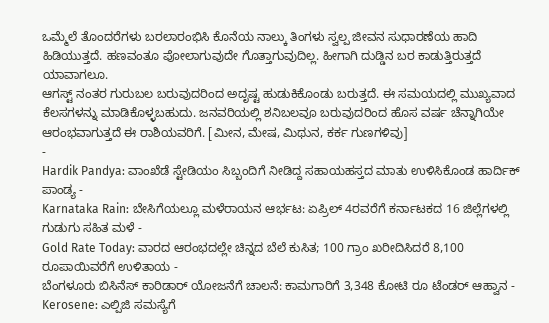ಒಮ್ಮೆಲೆ ತೊಂದರೆಗಳು ಬರಲಾರಂಭಿಸಿ ಕೊನೆಯ ನಾಲ್ಕು ತಿಂಗಳು ಸ್ವಲ್ಪ ಜೀವನ ಸುಧಾರಣೆಯ ಹಾದಿ ಹಿಡಿಯುತ್ತದೆ. ಹಣವಂತೂ ಪೋಲಾಗುವುದೇ ಗೊತ್ತಾಗುವುದಿಲ್ಲ. ಹೀಗಾಗಿ ದುಡ್ಡಿನ ಬರ ಕಾಡುತ್ತಿರುತ್ತದೆ ಯಾವಾಗಲೂ.
ಆಗಸ್ಟ್ ನಂತರ ಗುರುಬಲ ಬರುವುದರಿಂದ ಅದೃಷ್ಟ ಹುಡುಕಿಕೊಂಡು ಬರುತ್ತದೆ. ಈ ಸಮಯದಲ್ಲಿ ಮುಖ್ಯವಾದ ಕೆಲಸಗಳನ್ನು ಮಾಡಿಕೊಳ್ಳಬಹುದು. ಜನವರಿಯಲ್ಲಿ ಶನಿಬಲವೂ ಬರುವುದರಿಂದ ಹೊಸ ವರ್ಷ ಚೆನ್ನಾಗಿಯೇ ಆರಂಭವಾಗುತ್ತದೆ ಈ ರಾಶಿಯವರಿಗೆ. [ಮೀನ, ಮೇಷ, ಮಿಥುನ, ಕರ್ಕ ಗುಣಗಳಿವು]
-
Hardik Pandya: ವಾಂಖೆಡೆ ಸ್ಟೇಡಿಯಂ ಸಿಬ್ಬಂದಿಗೆ ನೀಡಿದ್ದ ಸಹಾಯಹಸ್ತದ ಮಾತು ಉಳಿಸಿಕೊಂಡ ಹಾರ್ದಿಕ್ ಪಾಂಡ್ಯ -
Karnataka Rain: ಬೇಸಿಗೆಯಲ್ಲೂ ಮಳೆರಾಯನ ಆರ್ಭಟ: ಏಪ್ರಿಲ್ 4ರವರೆಗೆ ಕರ್ನಾಟಕದ 16 ಜಿಲ್ಲೆಗಳಲ್ಲಿ ಗುಡುಗು ಸಹಿತ ಮಳೆ -
Gold Rate Today: ವಾರದ ಆರಂಭದಲ್ಲೇ ಚಿನ್ನದ ಬೆಲೆ ಕುಸಿತ; 100 ಗ್ರಾಂ ಖರೀದಿಸಿದರೆ 8,100 ರೂಪಾಯಿವರೆಗೆ ಉಳಿತಾಯ -
ಬೆಂಗಳೂರು ಬಿಸಿನೆಸ್ ಕಾರಿಡಾರ್ ಯೋಜನೆಗೆ ಚಾಲನೆ: ಕಾಮಗಾರಿಗೆ 3,348 ಕೋಟಿ ರೂ ಟೆಂಡರ್ ಆಹ್ವಾನ -
Kerosene: ಎಲ್ಪಿಜಿ ಸಮಸ್ಯೆಗೆ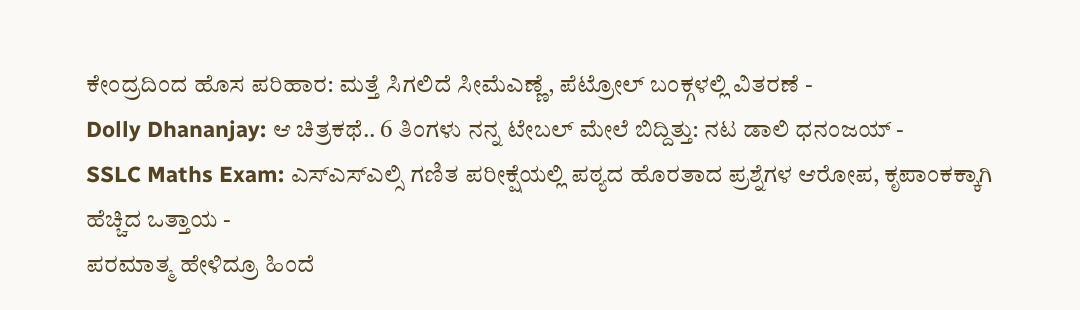ಕೇಂದ್ರದಿಂದ ಹೊಸ ಪರಿಹಾರ: ಮತ್ತೆ ಸಿಗಲಿದೆ ಸೀಮೆಎಣ್ಣೆ, ಪೆಟ್ರೋಲ್ ಬಂಕ್ಗಳಲ್ಲಿ ವಿತರಣೆ -
Dolly Dhananjay: ಆ ಚಿತ್ರಕಥೆ.. 6 ತಿಂಗಳು ನನ್ನ ಟೇಬಲ್ ಮೇಲೆ ಬಿದ್ದಿತ್ತು: ನಟ ಡಾಲಿ ಧನಂಜಯ್ -
SSLC Maths Exam: ಎಸ್ಎಸ್ಎಲ್ಸಿ ಗಣಿತ ಪರೀಕ್ಷೆಯಲ್ಲಿ ಪಠ್ಯದ ಹೊರತಾದ ಪ್ರಶ್ನೆಗಳ ಆರೋಪ, ಕೃಪಾಂಕಕ್ಕಾಗಿ ಹೆಚ್ಚಿದ ಒತ್ತಾಯ -
ಪರಮಾತ್ಮ ಹೇಳಿದ್ರೂ ಹಿಂದೆ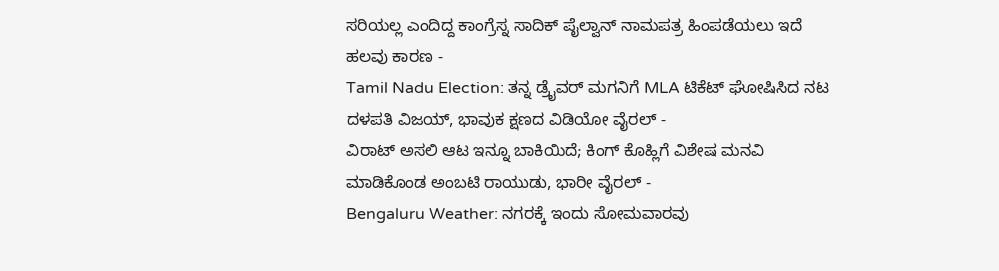ಸರಿಯಲ್ಲ ಎಂದಿದ್ದ ಕಾಂಗ್ರೆಸ್ನ ಸಾದಿಕ್ ಪೈಲ್ವಾನ್ ನಾಮಪತ್ರ ಹಿಂಪಡೆಯಲು ಇದೆ ಹಲವು ಕಾರಣ -
Tamil Nadu Election: ತನ್ನ ಡ್ರೈವರ್ ಮಗನಿಗೆ MLA ಟಿಕೆಟ್ ಘೋಷಿಸಿದ ನಟ ದಳಪತಿ ವಿಜಯ್, ಭಾವುಕ ಕ್ಷಣದ ವಿಡಿಯೋ ವೈರಲ್ -
ವಿರಾಟ್ ಅಸಲಿ ಆಟ ಇನ್ನೂ ಬಾಕಿಯಿದೆ; ಕಿಂಗ್ ಕೊಹ್ಲಿಗೆ ವಿಶೇಷ ಮನವಿ ಮಾಡಿಕೊಂಡ ಅಂಬಟಿ ರಾಯುಡು, ಭಾರೀ ವೈರಲ್ -
Bengaluru Weather: ನಗರಕ್ಕೆ ಇಂದು ಸೋಮವಾರವು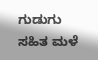ಗುಡುಗು ಸಹಿತ ಮಳೆ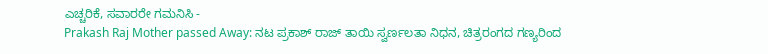ಎಚ್ಚರಿಕೆ, ಸವಾರರೇ ಗಮನಿಸಿ -
Prakash Raj Mother passed Away: ನಟ ಪ್ರಕಾಶ್ ರಾಜ್ ತಾಯಿ ಸ್ವರ್ಣಲತಾ ನಿಧನ, ಚಿತ್ರರಂಗದ ಗಣ್ಯರಿಂದ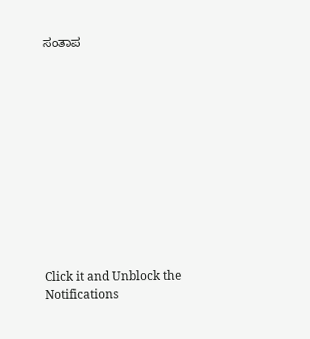ಸಂತಾಪ












Click it and Unblock the Notifications